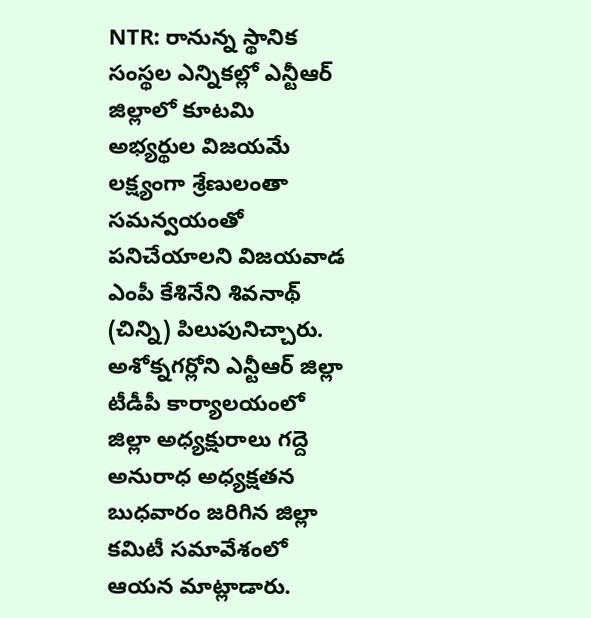NTR: రానున్న స్థానిక సంస్థల ఎన్నికల్లో ఎన్టీఆర్ జిల్లాలో కూటమి అభ్యర్థుల విజయమే లక్ష్యంగా శ్రేణులంతా సమన్వయంతో పనిచేయాలని విజయవాడ ఎంపీ కేశినేని శివనాథ్ (చిన్ని) పిలుపునిచ్చారు. అశోక్నగర్లోని ఎన్టీఆర్ జిల్లా టీడీపీ కార్యాలయంలో జిల్లా అధ్యక్షురాలు గద్దె అనురాధ అధ్యక్షతన బుధవారం జరిగిన జిల్లా కమిటీ సమావేశంలో ఆయన మాట్లాడారు.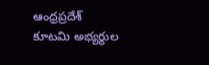ఆంధ్రప్రదేశ్
కూటమి అభ్యర్థుల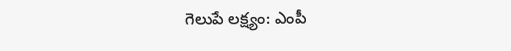గెలుపే లక్ష్యం: ఎంపీ